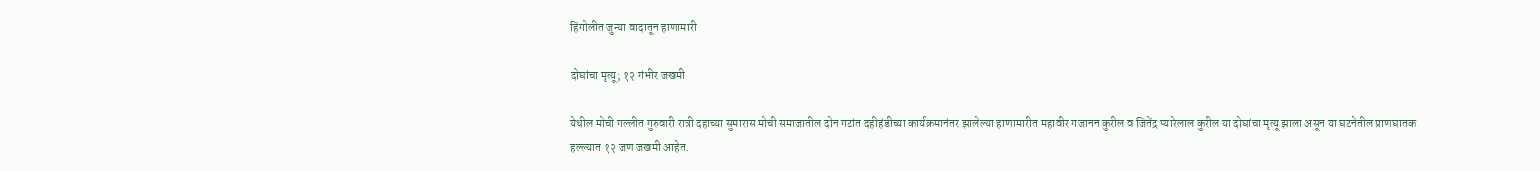हिंगोलीत जुन्या वादातून हाणामारी

दोघांचा मृत्यू; १२ गंभीर जखमी

येथील मोची गल्लीत गुरुवारी रात्री दहाच्या सुमारास मोची समाजातील दोन गटांत दहीहंडीच्या कार्यक्रमानंतर झालेल्या हाणामारीत महावीर गजानन कुरील व जितेंद्र प्यारेलाल कुरील या दोघांचा मृत्यू झाला असून या घटनेतील प्राणघातक हल्ल्यात १२ जण जखमी आहेत.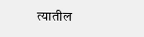त्यातील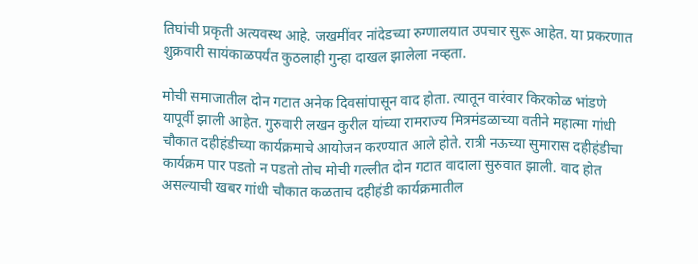तिघांची प्रकृती अत्यवस्थ आहे. जखमींवर नांदेडच्या रुग्णालयात उपचार सुरू आहेत. या प्रकरणात शुक्रवारी सायंकाळपर्यंत कुठलाही गुन्हा दाखल झालेला नव्हता.

मोची समाजातील दोन गटात अनेक दिवसांपासून वाद होता. त्यातून वारंवार किरकोळ भांडणे यापूर्वी झाली आहेत. गुरुवारी लखन कुरील यांच्या रामराज्य मित्रमंडळाच्या वतीने महात्मा गांधी चौकात दहीहंडीच्या कार्यक्रमाचे आयोजन करण्यात आले होते. रात्री नऊच्या सुमारास दहीहंडीचा कार्यक्रम पार पडतो न पडतो तोच मोची गल्लीत दोन गटात वादाला सुरुवात झाली. वाद होत असल्याची खबर गांधी चौकात कळताच दहीहंडी कार्यक्रमातील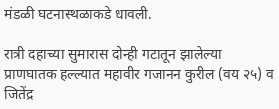मंडळी घटनास्थळाकडे धावली.

रात्री दहाच्या सुमारास दोन्ही गटातून झालेल्या प्राणघातक हल्ल्यात महावीर गजानन कुरील (वय २५) व जितेंद्र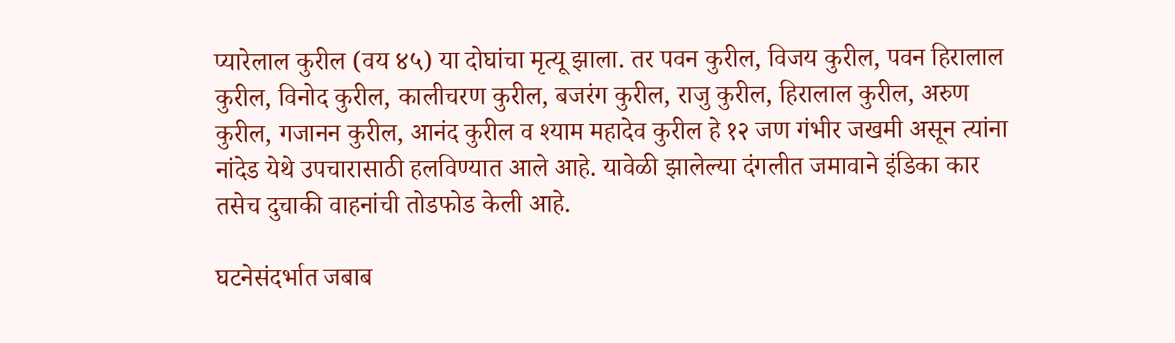प्यारेलाल कुरील (वय ४५) या दोघांचा मृत्यू झाला. तर पवन कुरील, विजय कुरील, पवन हिरालाल कुरील, विनोद कुरील, कालीचरण कुरील, बजरंग कुरील, राजु कुरील, हिरालाल कुरील, अरुण कुरील, गजानन कुरील, आनंद कुरील व श्याम महादेव कुरील हे १२ जण गंभीर जखमी असून त्यांना नांदेड येथे उपचारासाठी हलविण्यात आले आहे. यावेळी झालेल्या दंगलीत जमावाने इंडिका कार तसेच दुचाकी वाहनांची तोडफोड केली आहे.

घटनेसंदर्भात जबाब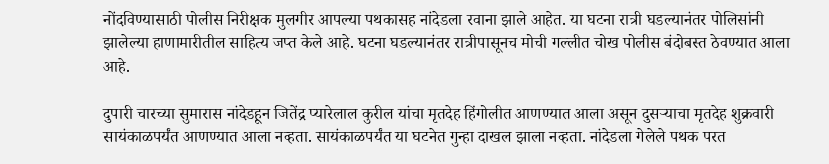नोंदविण्यासाठी पोलीस निरीक्षक मुलगीर आपल्या पथकासह नांदेडला रवाना झाले आहेत. या घटना रात्री घडल्यानंतर पोलिसांनी झालेल्या हाणामारीतील साहित्य जप्त केले आहे. घटना घडल्यानंतर रात्रीपासूनच मोची गल्लीत चोख पोलीस बंदोबस्त ठेवण्यात आला आहे.

दुपारी चारच्या सुमारास नांदेडहून जितेंद्र प्यारेलाल कुरील यांचा मृतदेह हिंगोलीत आणण्यात आला असून दुसऱ्याचा मृतदेह शुक्रवारी सायंकाळपर्यंत आणण्यात आला नव्हता. सायंकाळपर्यंत या घटनेत गुन्हा दाखल झाला नव्हता. नांदेडला गेलेले पथक परत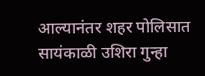आल्यानंतर शहर पोलिसात सायंकाळी उशिरा गुन्हा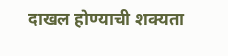दाखल होण्याची शक्यता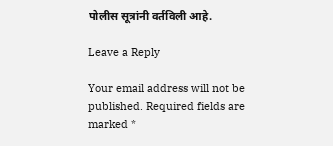पोलीस सूत्रांनी वर्तविली आहे.

Leave a Reply

Your email address will not be published. Required fields are marked *